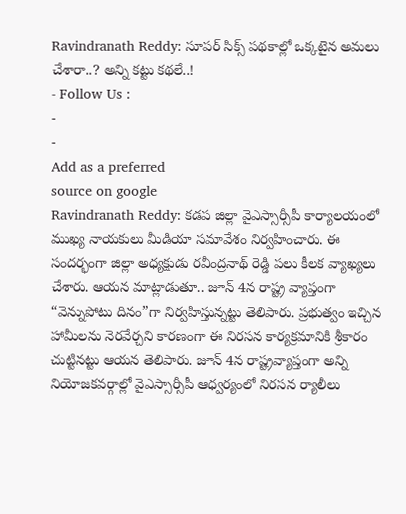Ravindranath Reddy: సూపర్ సిక్స్ పథకాల్లో ఒక్కటైన అమలు చేశారా..? అన్ని కట్టు కథలే..!
- Follow Us :
-
-
Add as a preferred
source on google
Ravindranath Reddy: కడప జిల్లా వైఎస్సార్సీపీ కార్యాలయంలో ముఖ్య నాయకులు మీడియా సమావేశం నిర్వహించారు. ఈ సందర్భంగా జిల్లా అధ్యక్షుడు రవీంద్రనాథ్ రెడ్డి పలు కీలక వ్యాఖ్యలు చేశారు. ఆయన మాట్లాడుతూ.. జూన్ 4న రాష్ట్ర వ్యాప్తంగా “వెన్నుపోటు దినం”గా నిర్వహిస్తున్నట్టు తెలిపారు. ప్రభుత్వం ఇచ్చిన హామీలను నెరవేర్చని కారణంగా ఈ నిరసన కార్యక్రమానికి శ్రీకారం చుట్టినట్టు ఆయన తెలిపారు. జూన్ 4న రాష్ట్రవ్యాప్తంగా అన్ని నియోజకవర్గాల్లో వైఎస్సార్సీపీ ఆధ్వర్యంలో నిరసన ర్యాలీలు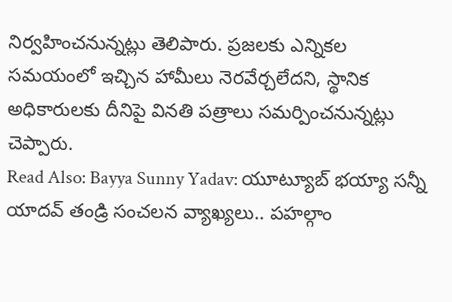నిర్వహించనున్నట్లు తెలిపారు. ప్రజలకు ఎన్నికల సమయంలో ఇచ్చిన హామీలు నెరవేర్చలేదని, స్థానిక అధికారులకు దీనిపై వినతి పత్రాలు సమర్పించనున్నట్లు చెప్పారు.
Read Also: Bayya Sunny Yadav: యూట్యూబ్ భయ్యా సన్నీ యాదవ్ తండ్రి సంచలన వ్యాఖ్యలు.. పహల్గాం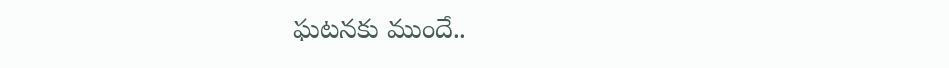ఘటనకు ముందే..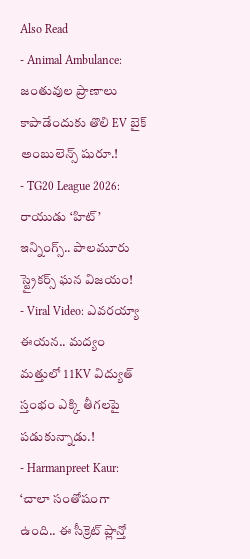Also Read
- Animal Ambulance: జంతువుల ప్రాణాలు కాపాడేందుకు తొలి EV బైక్ అంబులెన్స్ షురూ.!
- TG20 League 2026: రాయుడు ‘హిట్’ ఇన్నింగ్స్.. పాలమూరు స్ట్రైకర్స్ ఘన విజయం!
- Viral Video: ఎవరయ్యా ఈయన.. మద్యం మత్తులో 11KV విద్యుత్ స్తంభం ఎక్కి తీగలపై పడుకున్నాడు.!
- Harmanpreet Kaur: ‘చాలా సంతోషంగా ఉంది.. ఈ సీక్రెట్ ప్లాన్తో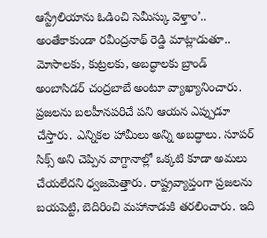ఆస్ట్రేలియాను ఓడించి సెమీస్కు వెళ్తాం’..
అంతేకాకుండా రవీంద్రనాథ్ రెడ్డి మాట్లాడుతూ.. మోసాలకు, కుట్రలకు, అబద్ధాలకు బ్రాండ్ అంబాసిడర్ చంద్రబాబే అంటూ వ్యాఖ్యానించారు. ప్రజలను బలహీనపరిచే పని ఆయన ఎప్పుడూ చేస్తారు. ఎన్నికల హామీలు అన్ని అబద్ధాలు. సూపర్ సిక్స్ అని చెప్పిన వాగ్దానాల్లో ఒక్కటి కూడా అమలు చేయలేదని ధ్వజమెత్తారు. రాష్ట్రవ్యాప్తంగా ప్రజలను బయపెట్టి, బెదిరించి మహానాడుకి తరలించారు. ఇది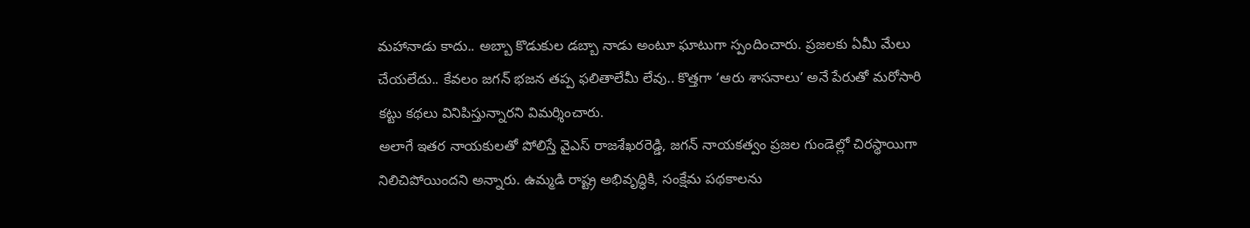మహానాడు కాదు.. అబ్బా కొడుకుల డబ్బా నాడు అంటూ ఘాటుగా స్పందించారు. ప్రజలకు ఏమీ మేలు చేయలేదు.. కేవలం జగన్ భజన తప్ప ఫలితాలేమీ లేవు.. కొత్తగా ‘ఆరు శాసనాలు’ అనే పేరుతో మరోసారి కట్టు కథలు వినిపిస్తున్నారని విమర్శించారు.
అలాగే ఇతర నాయకులతో పోలిస్తే వైఎస్ రాజశేఖరరెడ్డి, జగన్ నాయకత్వం ప్రజల గుండెల్లో చిరస్థాయిగా నిలిచిపోయిందని అన్నారు. ఉమ్మడి రాష్ట్ర అభివృద్ధికి, సంక్షేమ పథకాలను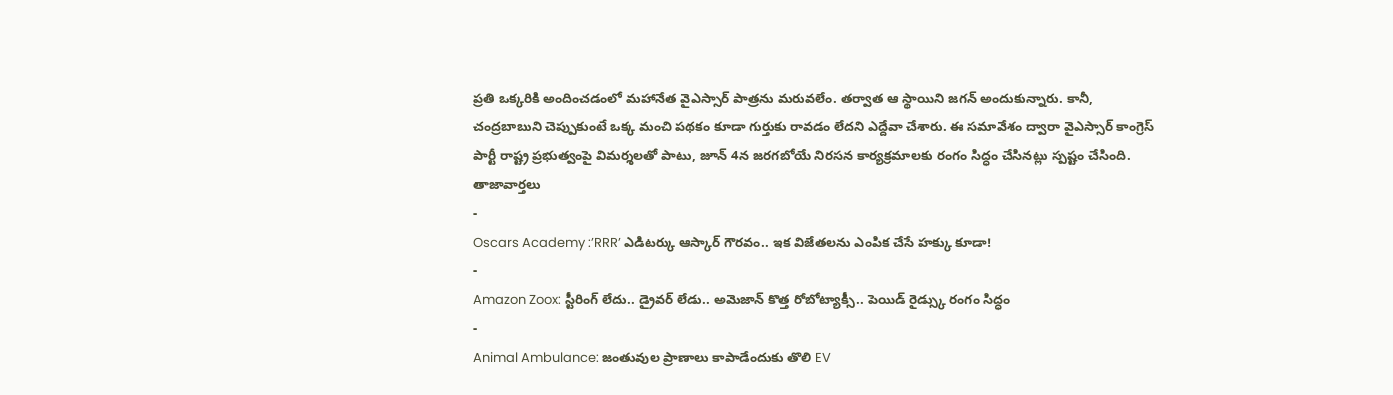ప్రతి ఒక్కరికి అందించడంలో మహానేత వైఎస్సార్ పాత్రను మరువలేం. తర్వాత ఆ స్థాయిని జగన్ అందుకున్నారు. కానీ, చంద్రబాబుని చెప్పుకుంటే ఒక్క మంచి పథకం కూడా గుర్తుకు రావడం లేదని ఎద్దేవా చేశారు. ఈ సమావేశం ద్వారా వైఎస్సార్ కాంగ్రెస్ పార్టీ రాష్ట్ర ప్రభుత్వంపై విమర్శలతో పాటు, జూన్ 4న జరగబోయే నిరసన కార్యక్రమాలకు రంగం సిద్ధం చేసినట్లు స్పష్టం చేసింది.
తాజావార్తలు
-
Oscars Academy :’RRR’ ఎడిటర్కు ఆస్కార్ గౌరవం.. ఇక విజేతలను ఎంపిక చేసే హక్కు కూడా!
-
Amazon Zoox: స్టీరింగ్ లేదు.. డ్రైవర్ లేడు.. అమెజాన్ కొత్త రోబోట్యాక్సీ.. పెయిడ్ రైడ్స్కు రంగం సిద్ధం
-
Animal Ambulance: జంతువుల ప్రాణాలు కాపాడేందుకు తొలి EV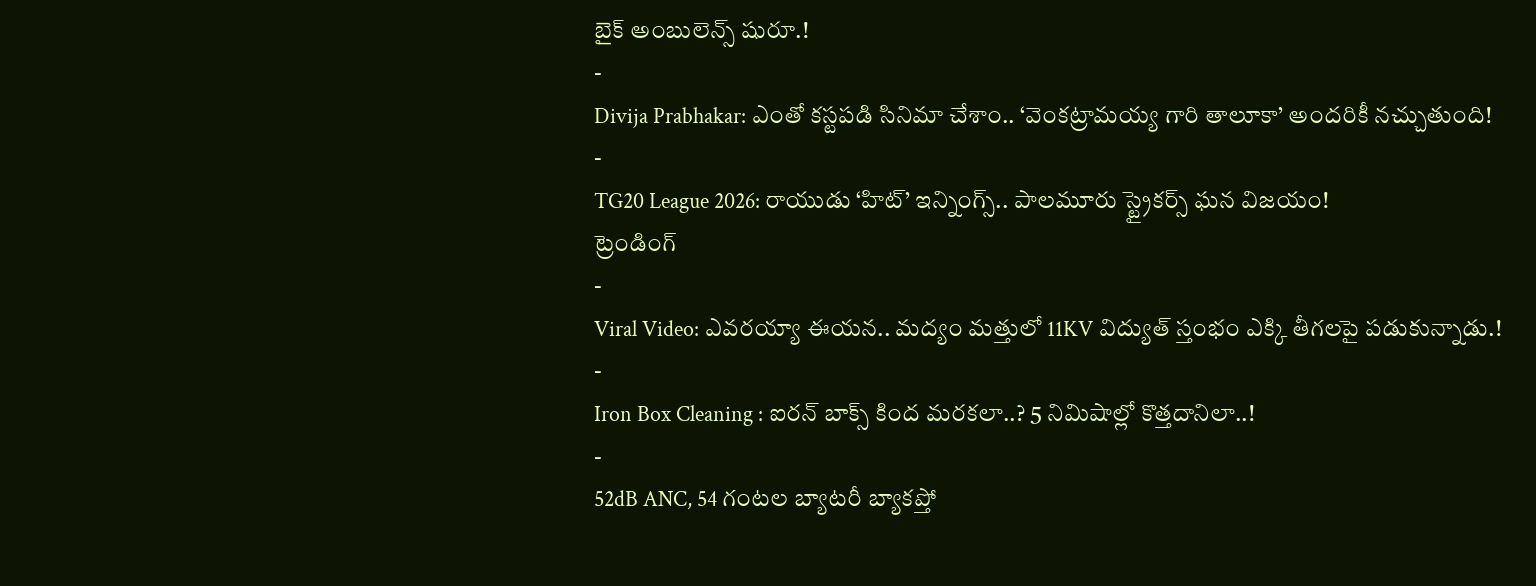బైక్ అంబులెన్స్ షురూ.!
-
Divija Prabhakar: ఎంతో కస్టపడి సినిమా చేశాం.. ‘వెంకట్రామయ్య గారి తాలూకా’ అందరికీ నచ్చుతుంది!
-
TG20 League 2026: రాయుడు ‘హిట్’ ఇన్నింగ్స్.. పాలమూరు స్ట్రైకర్స్ ఘన విజయం!
ట్రెండింగ్
-
Viral Video: ఎవరయ్యా ఈయన.. మద్యం మత్తులో 11KV విద్యుత్ స్తంభం ఎక్కి తీగలపై పడుకున్నాడు.!
-
Iron Box Cleaning : ఐరన్ బాక్స్ కింద మరకలా..? 5 నిమిషాల్లో కొత్తదానిలా..!
-
52dB ANC, 54 గంటల బ్యాటరీ బ్యాకప్తో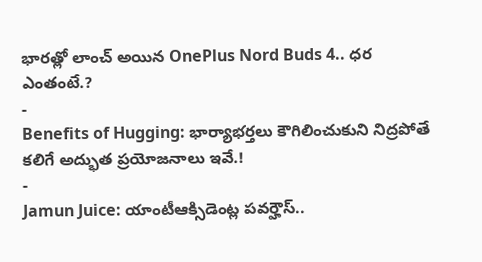భారత్లో లాంచ్ అయిన OnePlus Nord Buds 4.. ధర ఎంతంటే.?
-
Benefits of Hugging: భార్యాభర్తలు కౌగిలించుకుని నిద్రపోతే కలిగే అద్భుత ప్రయోజనాలు ఇవే.!
-
Jamun Juice: యాంటీఆక్సిడెంట్ల పవర్హౌస్..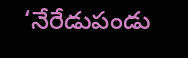‘నేరేడుపండు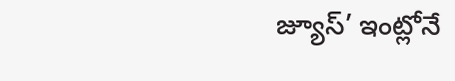జ్యూస్’ ఇంట్లోనే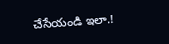చేసేయండి ఇలా.!